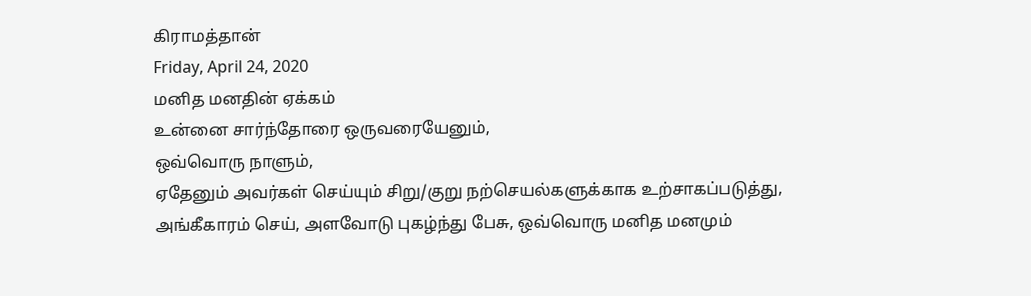கிராமத்தான்
Friday, April 24, 2020
மனித மனதின் ஏக்கம்
உன்னை சார்ந்தோரை ஒருவரையேனும்,
ஒவ்வொரு நாளும்,
ஏதேனும் அவர்கள் செய்யும் சிறு/குறு நற்செயல்களுக்காக உற்சாகப்படுத்து,
அங்கீகாரம் செய், அளவோடு புகழ்ந்து பேசு, ஒவ்வொரு மனித மனமும்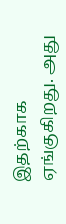இதற்காக ஏங்குகிறது. அது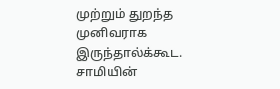முற்றும் துறந்த முனிவராக இருந்தால்க்கூட.
சாமியின்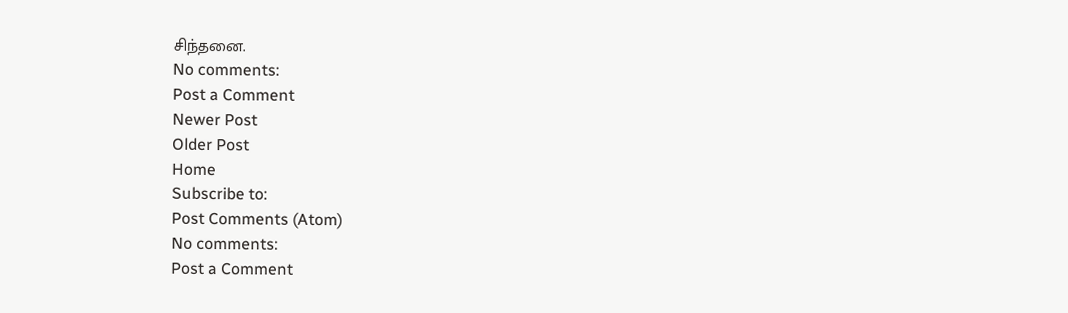சிந்தனை.
No comments:
Post a Comment
Newer Post
Older Post
Home
Subscribe to:
Post Comments (Atom)
No comments:
Post a Comment